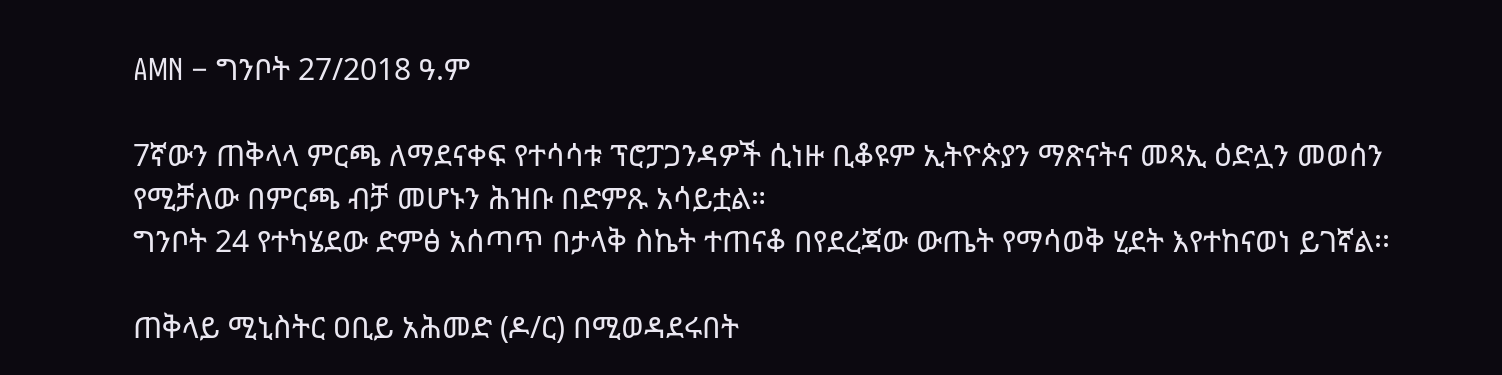AMN – ግንቦት 27/2018 ዓ.ም

7ኛውን ጠቅላላ ምርጫ ለማደናቀፍ የተሳሳቱ ፕሮፓጋንዳዎች ሲነዙ ቢቆዩም ኢትዮጵያን ማጽናትና መጻኢ ዕድሏን መወሰን የሚቻለው በምርጫ ብቻ መሆኑን ሕዝቡ በድምጹ አሳይቷል።
ግንቦት 24 የተካሄደው ድምፅ አሰጣጥ በታላቅ ስኬት ተጠናቆ በየደረጃው ውጤት የማሳወቅ ሂደት እየተከናወነ ይገኛል፡፡

ጠቅላይ ሚኒስትር ዐቢይ አሕመድ (ዶ/ር) በሚወዳደሩበት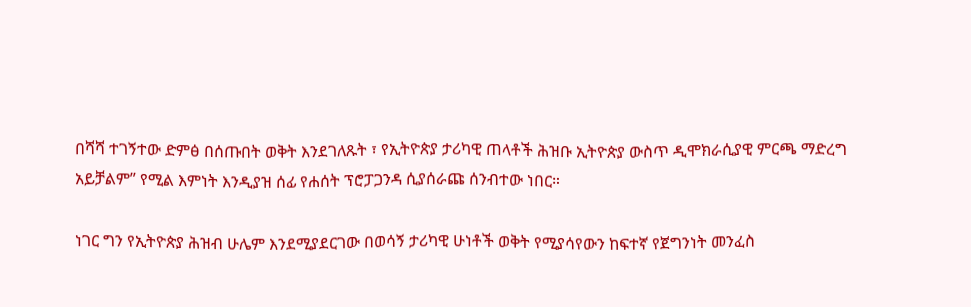በሻሻ ተገኝተው ድምፅ በሰጡበት ወቅት እንደገለጹት ፣ የኢትዮጵያ ታሪካዊ ጠላቶች ሕዝቡ ኢትዮጵያ ውስጥ ዲሞክራሲያዊ ምርጫ ማድረግ አይቻልም” የሚል እምነት እንዲያዝ ሰፊ የሐሰት ፕሮፓጋንዳ ሲያሰራጩ ሰንብተው ነበር።

ነገር ግን የኢትዮጵያ ሕዝብ ሁሌም እንደሚያደርገው በወሳኝ ታሪካዊ ሁነቶች ወቅት የሚያሳየውን ከፍተኛ የጀግንነት መንፈስ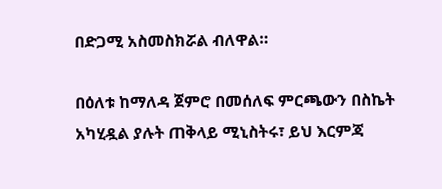በድጋሚ አስመስክሯል ብለዋል።

በዕለቱ ከማለዳ ጀምሮ በመሰለፍ ምርጫውን በስኬት አካሂዷል ያሉት ጠቅላይ ሚኒስትሩ፣ ይህ እርምጃ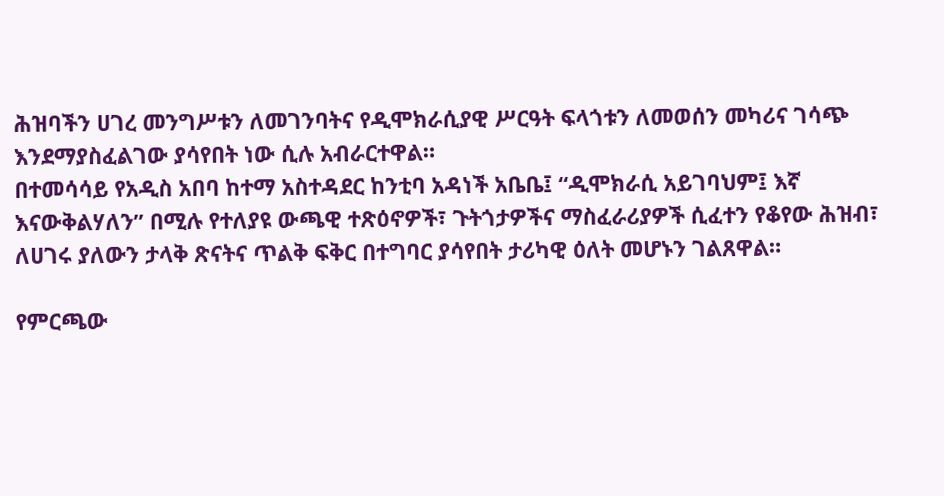ሕዝባችን ሀገረ መንግሥቱን ለመገንባትና የዲሞክራሲያዊ ሥርዓት ፍላጎቱን ለመወሰን መካሪና ገሳጭ እንደማያስፈልገው ያሳየበት ነው ሲሉ አብራርተዋል።
በተመሳሳይ የአዲስ አበባ ከተማ አስተዳደር ከንቲባ አዳነች አቤቤ፤ “ዲሞክራሲ አይገባህም፤ እኛ እናውቅልሃለን” በሚሉ የተለያዩ ውጫዊ ተጽዕኖዎች፣ ጉትጎታዎችና ማስፈራሪያዎች ሲፈተን የቆየው ሕዝብ፣ ለሀገሩ ያለውን ታላቅ ጽናትና ጥልቅ ፍቅር በተግባር ያሳየበት ታሪካዊ ዕለት መሆኑን ገልጸዋል።

የምርጫው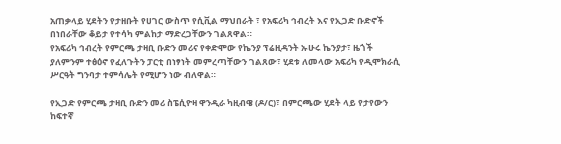አጠቃላይ ሂደትን የታዘቡት የሀገር ውስጥ የሲቪል ማህበራት ፣ የአፍሪካ ኅብረት እና የኢጋድ ቡድኖች በነበራቸው ቆይታ የተሳካ ምልከታ ማድረጋቸውን ገልጸዋል።
የአፍሪካ ኅብረት የምርጫ ታዛቢ ቡድን መሪና የቀድሞው የኬንያ ፕሬዚዳንት ኡሁሩ ኬንያታ፣ ዜጎች ያለምንም ተፅዕኖ የፈለጉትን ፓርቲ በነፃነት መምረጣቸውን ገልጸው፣ ሂደቱ ለመላው አፍሪካ የዲሞክራሲ ሥርዓት ግንባታ ተምሳሌት የሚሆን ነው ብለዋል።

የኢጋድ የምርጫ ታዛቢ ቡድን መሪ ስፔሲዮዛ ዋንዲራ ካዚብዌ (ዶ/ር)፣ በምርጫው ሂደት ላይ የታየውን ከፍተኛ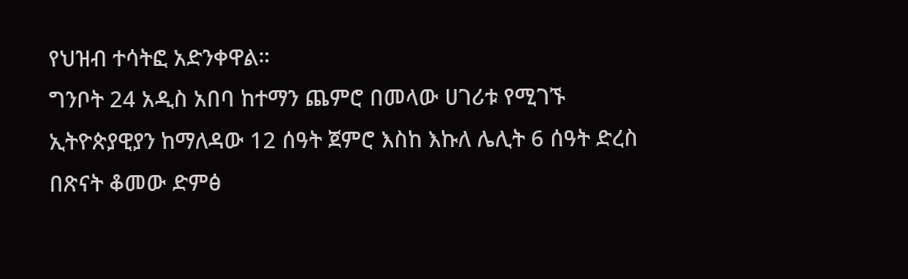የህዝብ ተሳትፎ አድንቀዋል።
ግንቦት 24 አዲስ አበባ ከተማን ጨምሮ በመላው ሀገሪቱ የሚገኙ ኢትዮጵያዊያን ከማለዳው 12 ሰዓት ጀምሮ እስከ እኩለ ሌሊት 6 ሰዓት ድረስ በጽናት ቆመው ድምፅ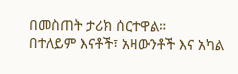በመስጠት ታሪክ ሰርተዋል።
በተለይም እናቶች፣ አዛውንቶች እና አካል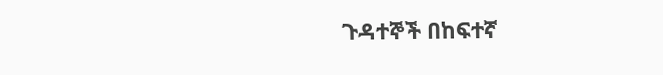ጉዳተኞች በከፍተኛ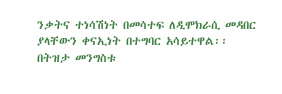ንቃትና ተነሳሽነት በመሳተፍ ለዲሞክራሲ መዳበር ያላቸውን ቀናኢነት በተግባር አሳይተዋል፡፡
በትዝታ መንግስቱ